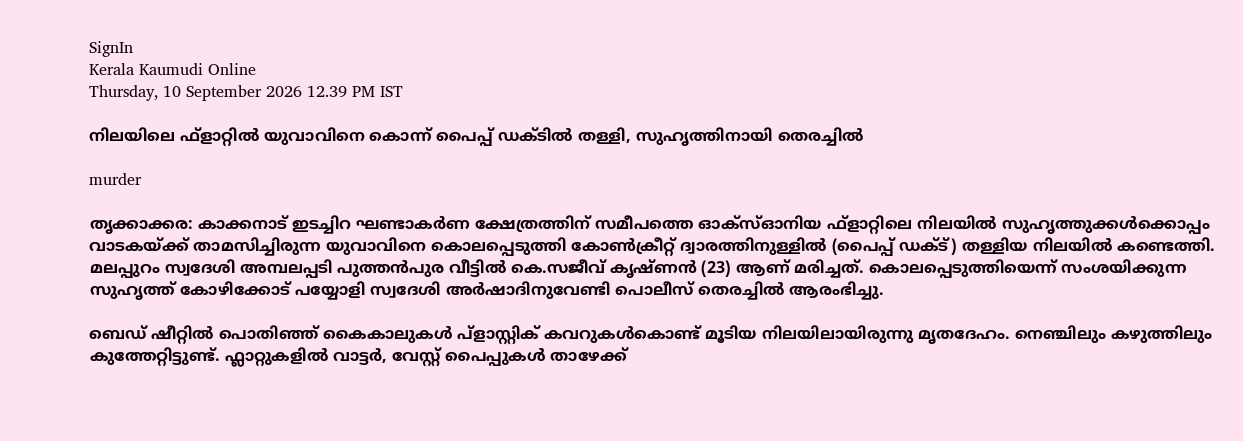SignIn
Kerala Kaumudi Online
Thursday, 10 September 2026 12.39 PM IST

നിലയിലെ ഫ്ളാറ്റിൽ യുവാവിനെ കൊന്ന് പൈപ്പ് ഡക്ടിൽ തള്ളി, സുഹൃത്തിനായി തെരച്ചിൽ

murder

തൃക്കാക്കര: കാക്കനാട് ഇടച്ചിറ ഘണ്ടാകർണ ക്ഷേത്രത്തിന് സമീപത്തെ ഓക്സ്ഓനിയ ഫ്ളാറ്റിലെ നിലയിൽ സുഹൃത്തുക്കൾക്കൊപ്പം വാടകയ്ക്ക് താമസിച്ചിരുന്ന യുവാവിനെ കൊലപ്പെടുത്തി കോൺക്രീറ്റ് ദ്വാരത്തിനുള്ളിൽ (പൈപ്പ് ഡക്ട്) തള്ളിയ നിലയിൽ കണ്ടെത്തി. മലപ്പുറം സ്വദേശി അമ്പലപ്പടി പുത്തൻപുര വീട്ടിൽ കെ.സജീവ് കൃഷ്ണൻ (23) ആണ് മരിച്ചത്. കൊലപ്പെടുത്തിയെന്ന് സംശയിക്കുന്ന സുഹൃത്ത് കോഴിക്കോട് പയ്യോളി സ്വദേശി അർഷാദിനുവേണ്ടി പൊലീസ് തെരച്ചിൽ ആരംഭിച്ചു.

ബെഡ് ഷീറ്റിൽ പൊതിഞ്ഞ് കൈകാലുകൾ പ്ളാസ്റ്റിക് കവറുകൾകൊണ്ട് മൂടിയ നിലയിലായിരുന്നു മൃതദേഹം. നെഞ്ചിലും കഴുത്തിലും കുത്തേറ്റിട്ടുണ്ട്. ഫ്ലാറ്റുകളിൽ വാട്ടർ, വേസ്റ്റ് പൈപ്പുകൾ താഴേക്ക്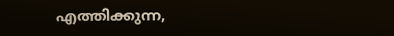എത്തിക്കുന്ന,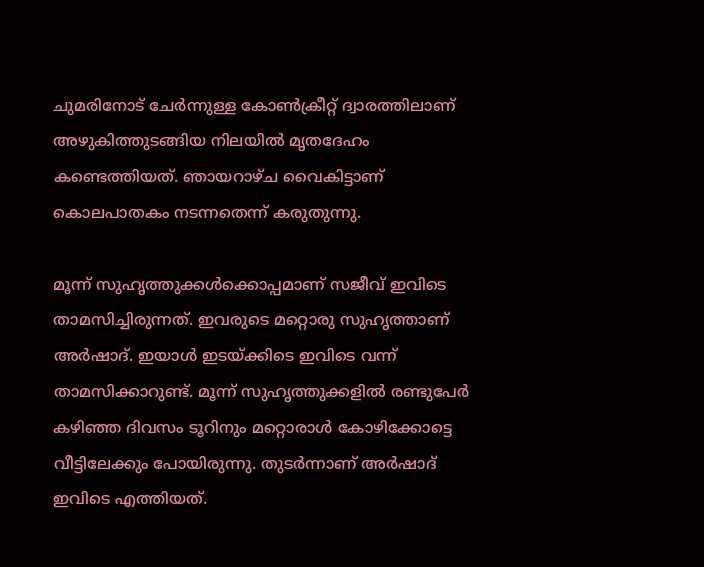ചുമരിനോട് ചേർന്നുള്ള കോൺക്രീറ്റ് ദ്വാരത്തിലാണ് അഴുകിത്തുടങ്ങിയ നിലയിൽ മൃതദേഹം കണ്ടെത്തിയത്. ഞായറാഴ്ച വൈകിട്ടാണ് കൊലപാതകം നടന്നതെന്ന് കരുതുന്നു.

മൂന്ന് സുഹൃത്തുക്കൾക്കൊപ്പമാണ് സജീവ് ഇവിടെ താമസിച്ചിരുന്നത്. ഇവരുടെ മറ്റൊരു സുഹൃത്താണ് അർഷാദ്. ഇയാൾ ഇടയ്ക്കിടെ ഇവിടെ വന്ന് താമസിക്കാറുണ്ട്. മൂന്ന് സുഹൃത്തുക്കളിൽ രണ്ടുപേർ കഴി‌ഞ്ഞ ദിവസം ടൂറിനും മറ്റൊരാൾ കോഴിക്കോട്ടെ വീട്ടിലേക്കും പോയിരുന്നു. തുടർന്നാണ് അർഷാദ് ഇവിടെ എത്തിയത്.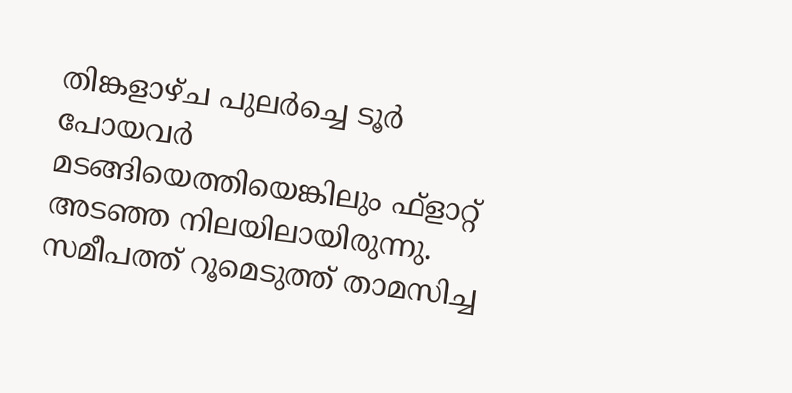തിങ്കളാഴ്ച പുലർച്ചെ ടൂർ പോയവർ മടങ്ങിയെത്തിയെങ്കിലും ഫ്ളാറ്റ് അടഞ്ഞ നിലയിലായിരുന്നു. സമീപത്ത് റൂമെടുത്ത് താമസിച്ച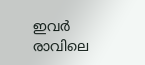ഇവർ രാവിലെ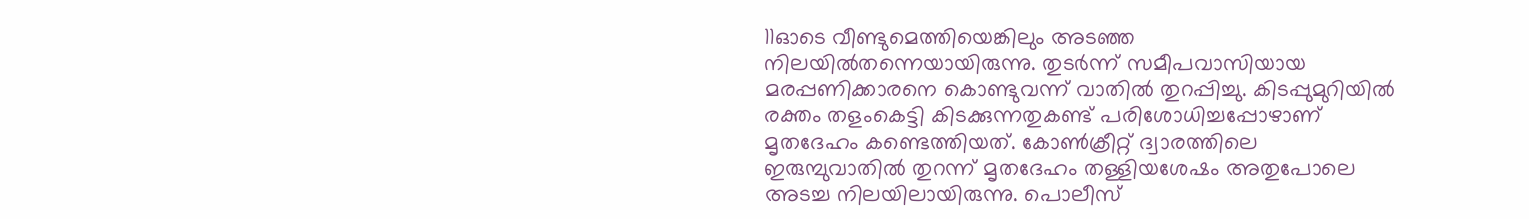11ഓടെ വീണ്ടുമെത്തിയെങ്കിലും അടഞ്ഞ നിലയിൽതന്നെയായിരുന്നു. തുടർന്ന് സമീപവാസിയായ മരപ്പണിക്കാരനെ കൊണ്ടുവന്ന് വാതിൽ തുറപ്പിച്ചു. കിടപ്പുമുറിയിൽ രക്തം തളംകെട്ടി കിടക്കുന്നതുകണ്ട് പരിശോധിച്ചപ്പോഴാണ് മൃതദേഹം കണ്ടെത്തിയത്. കോൺക്രീറ്റ് ദ്വാരത്തിലെ ഇരുമ്പുവാതിൽ തുറന്ന് മൃതദേഹം തള്ളിയശേഷം അതുപോലെ അടച്ച നിലയിലായിരുന്നു. പൊലീസ്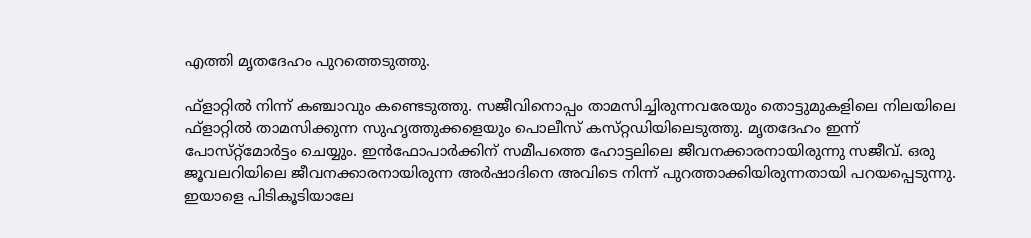എത്തി മൃതദേഹം പുറത്തെടുത്തു.

ഫ്ളാറ്റിൽ നിന്ന് കഞ്ചാവും കണ്ടെടുത്തു. സജീവിനൊപ്പം താമസിച്ചിരുന്നവരേയും തൊട്ടുമുകളിലെ നിലയിലെ ഫ്ളാറ്റിൽ താമസിക്കുന്ന സുഹൃത്തുക്കളെയും പൊലീസ് കസ്‌റ്റഡിയിലെടുത്തു. മൃതദേഹം ഇന്ന് പോസ്‌റ്റ്മോർട്ടം ചെയ്യും. ഇൻഫോപാർക്കിന് സമീപത്തെ ഹോട്ടലിലെ ജീവനക്കാരനായിരുന്നു സജീവ്. ഒരു ജൂവലറിയിലെ ജീവനക്കാരനായിരുന്ന അർഷാദിനെ അവിടെ നിന്ന് പുറത്താക്കിയിരുന്നതായി പറയപ്പെടുന്നു. ഇയാളെ പിടികൂടിയാലേ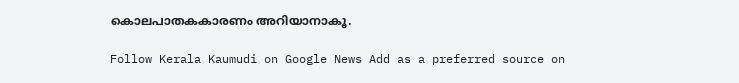കൊലപാതകകാരണം അറിയാനാകൂ.

Follow Kerala Kaumudi on Google News Add as a preferred source on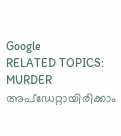Google
RELATED TOPICS: MURDER
അപ്ഡേറ്റായിരിക്കാം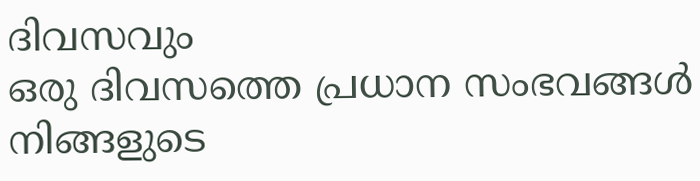ദിവസവും
ഒരു ദിവസത്തെ പ്രധാന സംഭവങ്ങൾ നിങ്ങളുടെ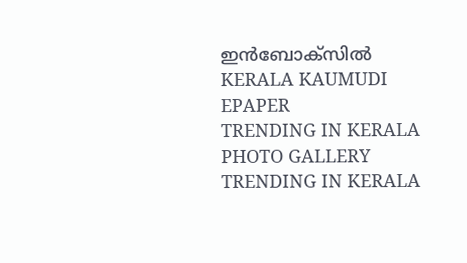ഇൻബോക്സിൽ
KERALA KAUMUDI EPAPER
TRENDING IN KERALA
PHOTO GALLERY
TRENDING IN KERALA